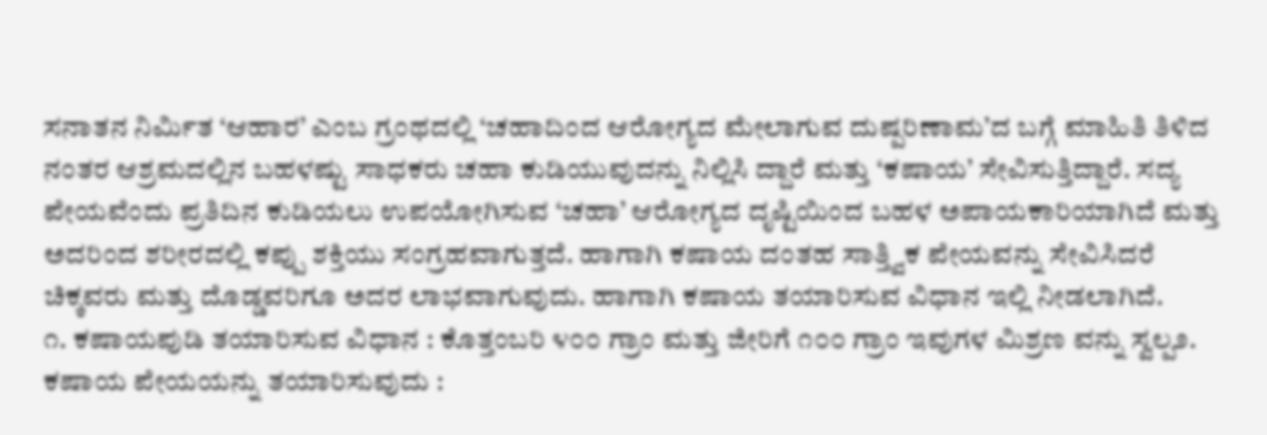ಸನಾತನ ನಿರ್ಮಿತ ‘ಆಹಾರ’ ಎಂಬ ಗ್ರಂಥದಲ್ಲಿ ‘ಚಹಾದಿಂದ ಆರೋಗ್ಯದ ಮೇಲಾಗುವ ದುಷ್ಪರಿಣಾಮ’ದ ಬಗ್ಗೆ ಮಾಹಿತಿ ತಿಳಿದ ನಂತರ ಆಶ್ರಮದಲ್ಲಿನ ಬಹಳಷ್ಟು ಸಾಧಕರು ಚಹಾ ಕುಡಿಯುವುದನ್ನು ನಿಲ್ಲಿಸಿ ದ್ದಾರೆ ಮತ್ತು ‘ಕಷಾಯ’ ಸೇವಿಸುತ್ತಿದ್ದಾರೆ. ಸದ್ಯ ಪೇಯವೆಂದು ಪ್ರತಿದಿನ ಕುಡಿಯಲು ಉಪಯೋಗಿಸುವ ‘ಚಹಾ’ ಆರೋಗ್ಯದ ದೃಷ್ಟಿಯಿಂದ ಬಹಳ ಅಪಾಯಕಾರಿಯಾಗಿದೆ ಮತ್ತು ಅದರಿಂದ ಶರೀರದಲ್ಲಿ ಕಪ್ಪು ಶಕ್ತಿಯು ಸಂಗ್ರಹವಾಗುತ್ತದೆ. ಹಾಗಾಗಿ ಕಷಾಯ ದಂತಹ ಸಾತ್ತ್ವಿಕ ಪೇಯವನ್ನು ಸೇವಿಸಿದರೆ ಚಿಕ್ಕವರು ಮತ್ತು ದೊಡ್ಡವರಿಗೂ ಅದರ ಲಾಭವಾಗುವುದು. ಹಾಗಾಗಿ ಕಷಾಯ ತಯಾರಿಸುವ ವಿಧಾನ ಇಲ್ಲಿ ನೀಡಲಾಗಿದೆ.
೧. ಕಷಾಯಪುಡಿ ತಯಾರಿಸುವ ವಿಧಾನ : ಕೊತ್ತಂಬರಿ ೪೦೦ ಗ್ರಾಂ ಮತ್ತು ಜೀರಿಗೆ ೧೦೦ ಗ್ರಾಂ ಇವುಗಳ ಮಿಶ್ರಣ ವನ್ನು ಸ್ವಲ್ಪ೨. ಕಷಾಯ ಪೇಯಯನ್ನು ತಯಾರಿಸುವುದು :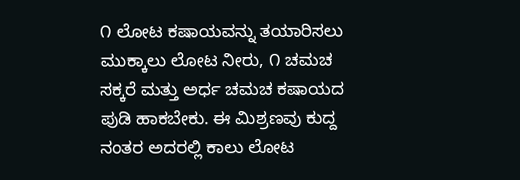೧ ಲೋಟ ಕಷಾಯವನ್ನು ತಯಾರಿಸಲು ಮುಕ್ಕಾಲು ಲೋಟ ನೀರು, ೧ ಚಮಚ ಸಕ್ಕರೆ ಮತ್ತು ಅರ್ಧ ಚಮಚ ಕಷಾಯದ ಪುಡಿ ಹಾಕಬೇಕು. ಈ ಮಿಶ್ರಣವು ಕುದ್ದ ನಂತರ ಅದರಲ್ಲಿ ಕಾಲು ಲೋಟ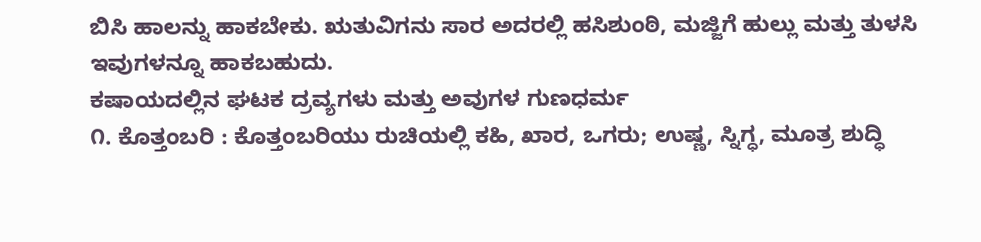ಬಿಸಿ ಹಾಲನ್ನು ಹಾಕಬೇಕು. ಋತುವಿಗನು ಸಾರ ಅದರಲ್ಲಿ ಹಸಿಶುಂಠಿ, ಮಜ್ಜಿಗೆ ಹುಲ್ಲು ಮತ್ತು ತುಳಸಿ ಇವುಗಳನ್ನೂ ಹಾಕಬಹುದು.
ಕಷಾಯದಲ್ಲಿನ ಘಟಕ ದ್ರವ್ಯಗಳು ಮತ್ತು ಅವುಗಳ ಗುಣಧರ್ಮ
೧. ಕೊತ್ತಂಬರಿ : ಕೊತ್ತಂಬರಿಯು ರುಚಿಯಲ್ಲಿ ಕಹಿ, ಖಾರ, ಒಗರು; ಉಷ್ಣ, ಸ್ನಿಗ್ಧ, ಮೂತ್ರ ಶುದ್ಧಿ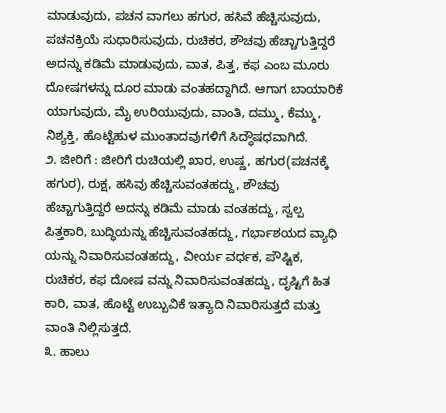ಮಾಡುವುದು, ಪಚನ ವಾಗಲು ಹಗುರ, ಹಸಿವೆ ಹೆಚ್ಚಿಸುವುದು, ಪಚನಕ್ರಿಯೆ ಸುಧಾರಿಸುವುದು, ರುಚಿಕರ, ಶೌಚವು ಹೆಚ್ಚಾಗುತ್ತಿದ್ದರೆ ಅದನ್ನು ಕಡಿಮೆ ಮಾಡುವುದು, ವಾತ, ಪಿತ್ತ, ಕಫ ಎಂಬ ಮೂರು ದೋಷಗಳನ್ನು ದೂರ ಮಾಡು ವಂತಹದ್ದಾಗಿದೆ. ಆಗಾಗ ಬಾಯಾರಿಕೆ ಯಾಗುವುದು, ಮೈ ಉರಿಯುವುದು, ವಾಂತಿ, ದಮ್ಮು, ಕೆಮ್ಮು, ನಿಶ್ಯಕ್ತಿ, ಹೊಟ್ಟೆಹುಳ ಮುಂತಾದವುಗಳಿಗೆ ಸಿದ್ಧೌಷಧವಾಗಿದೆ.
೨. ಜೀರಿಗೆ : ಜೀರಿಗೆ ರುಚಿಯಲ್ಲಿ ಖಾರ, ಉಷ್ಣ, ಹಗುರ(ಪಚನಕ್ಕೆ ಹಗುರ), ರುಕ್ಷ, ಹಸಿವು ಹೆಚ್ಚಿಸುವಂತಹದ್ದು, ಶೌಚವು ಹೆಚ್ಚಾಗುತ್ತಿದ್ದರೆ ಅದನ್ನು ಕಡಿಮೆ ಮಾಡು ವಂತಹದ್ದು, ಸ್ವಲ್ಪ ಪಿತ್ತಕಾರಿ, ಬುದ್ಧಿಯನ್ನು ಹೆಚ್ಚಿಸುವಂತಹದ್ದು, ಗರ್ಭಾಶಯದ ವ್ಯಾಧಿ ಯನ್ನು ನಿವಾರಿಸುವಂತಹದ್ದು, ವೀರ್ಯ ವರ್ಧಕ, ಪೌಷ್ಟಿಕ, ರುಚಿಕರ, ಕಫ ದೋಷ ವನ್ನು ನಿವಾರಿಸುವಂತಹದ್ದು, ದೃಷ್ಟಿಗೆ ಹಿತ ಕಾರಿ, ವಾತ, ಹೊಟ್ಟೆ ಉಬ್ಬುವಿಕೆ ಇತ್ಯಾದಿ ನಿವಾರಿಸುತ್ತದೆ ಮತ್ತು ವಾಂತಿ ನಿಲ್ಲಿಸುತ್ತದೆ.
೩. ಹಾಲು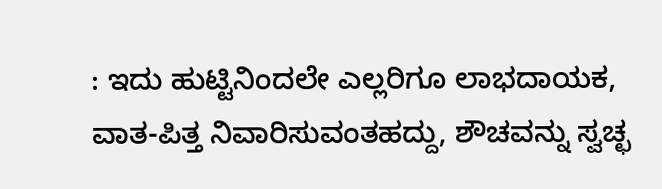: ಇದು ಹುಟ್ಟಿನಿಂದಲೇ ಎಲ್ಲರಿಗೂ ಲಾಭದಾಯಕ, ವಾತ-ಪಿತ್ತ ನಿವಾರಿಸುವಂತಹದ್ದು, ಶೌಚವನ್ನು ಸ್ವಚ್ಛ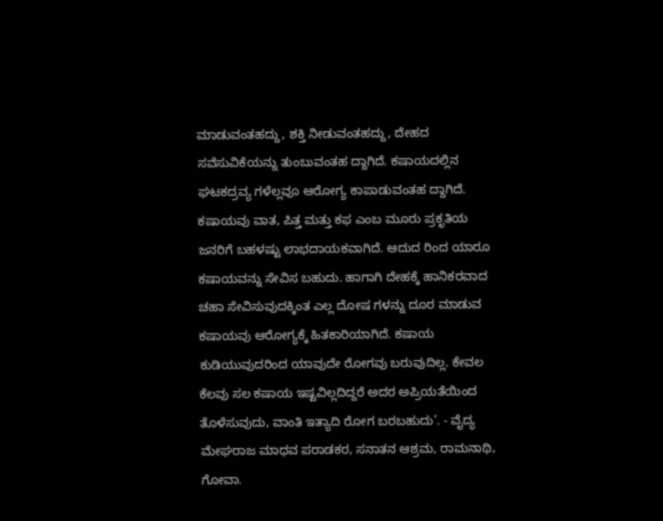ಮಾಡುವಂತಹದ್ದು, ಶಕ್ತಿ ನೀಡುವಂತಹದ್ದು, ದೇಹದ ಸವೆಸುವಿಕೆಯನ್ನು ತುಂಬುವಂತಹ ದ್ದಾಗಿದೆ. ಕಷಾಯದಲ್ಲಿನ ಘಟಕದ್ರವ್ಯ ಗಳೆಲ್ಲವೂ ಆರೋಗ್ಯ ಕಾಪಾಡುವಂತಹ ದ್ದಾಗಿದೆ. ಕಷಾಯವು ವಾತ, ಪಿತ್ತ ಮತ್ತು ಕಫ ಎಂಬ ಮೂರು ಪ್ರಕೃತಿಯ ಜನರಿಗೆ ಬಹಳಷ್ಟು ಲಾಭದಾಯಕವಾಗಿದೆ. ಆದುದ ರಿಂದ ಯಾರೂ ಕಷಾಯವನ್ನು ಸೇವಿಸ ಬಹುದು. ಹಾಗಾಗಿ ದೇಹಕ್ಕೆ ಹಾನಿಕರವಾದ ಚಹಾ ಸೇವಿಸುವುದಕ್ಕಿಂತ ಎಲ್ಲ ದೋಷ ಗಳನ್ನು ದೂರ ಮಾಡುವ ಕಷಾಯವು ಆರೋಗ್ಯಕ್ಕೆ ಹಿತಕಾರಿಯಾಗಿದೆ. ಕಷಾಯ ಕುಡಿಯುವುದರಿಂದ ಯಾವುದೇ ರೋಗವು ಬರುವುದಿಲ್ಲ. ಕೇವಲ ಕೆಲವು ಸಲ ಕಷಾಯ ಇಷ್ಟವಿಲ್ಲದಿದ್ದರೆ ಅದರ ಅಪ್ರಿಯತೆಯಿಂದ ತೊಳೆಸುವುದು, ವಾಂತಿ ಇತ್ಯಾದಿ ರೋಗ ಬರಬಹುದು’. - ವೈದ್ಯ ಮೇಘರಾಜ ಮಾಧವ ಪರಾಡಕರ, ಸನಾತನ ಆಶ್ರಮ, ರಾಮನಾಥಿ, ಗೋವಾ.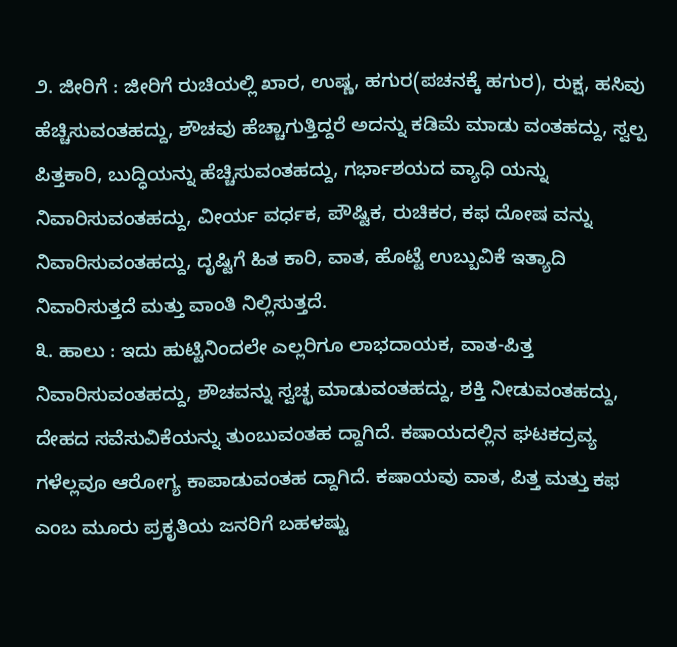೨. ಜೀರಿಗೆ : ಜೀರಿಗೆ ರುಚಿಯಲ್ಲಿ ಖಾರ, ಉಷ್ಣ, ಹಗುರ(ಪಚನಕ್ಕೆ ಹಗುರ), ರುಕ್ಷ, ಹಸಿವು ಹೆಚ್ಚಿಸುವಂತಹದ್ದು, ಶೌಚವು ಹೆಚ್ಚಾಗುತ್ತಿದ್ದರೆ ಅದನ್ನು ಕಡಿಮೆ ಮಾಡು ವಂತಹದ್ದು, ಸ್ವಲ್ಪ ಪಿತ್ತಕಾರಿ, ಬುದ್ಧಿಯನ್ನು ಹೆಚ್ಚಿಸುವಂತಹದ್ದು, ಗರ್ಭಾಶಯದ ವ್ಯಾಧಿ ಯನ್ನು ನಿವಾರಿಸುವಂತಹದ್ದು, ವೀರ್ಯ ವರ್ಧಕ, ಪೌಷ್ಟಿಕ, ರುಚಿಕರ, ಕಫ ದೋಷ ವನ್ನು ನಿವಾರಿಸುವಂತಹದ್ದು, ದೃಷ್ಟಿಗೆ ಹಿತ ಕಾರಿ, ವಾತ, ಹೊಟ್ಟೆ ಉಬ್ಬುವಿಕೆ ಇತ್ಯಾದಿ ನಿವಾರಿಸುತ್ತದೆ ಮತ್ತು ವಾಂತಿ ನಿಲ್ಲಿಸುತ್ತದೆ.
೩. ಹಾಲು : ಇದು ಹುಟ್ಟಿನಿಂದಲೇ ಎಲ್ಲರಿಗೂ ಲಾಭದಾಯಕ, ವಾತ-ಪಿತ್ತ ನಿವಾರಿಸುವಂತಹದ್ದು, ಶೌಚವನ್ನು ಸ್ವಚ್ಛ ಮಾಡುವಂತಹದ್ದು, ಶಕ್ತಿ ನೀಡುವಂತಹದ್ದು, ದೇಹದ ಸವೆಸುವಿಕೆಯನ್ನು ತುಂಬುವಂತಹ ದ್ದಾಗಿದೆ. ಕಷಾಯದಲ್ಲಿನ ಘಟಕದ್ರವ್ಯ ಗಳೆಲ್ಲವೂ ಆರೋಗ್ಯ ಕಾಪಾಡುವಂತಹ ದ್ದಾಗಿದೆ. ಕಷಾಯವು ವಾತ, ಪಿತ್ತ ಮತ್ತು ಕಫ ಎಂಬ ಮೂರು ಪ್ರಕೃತಿಯ ಜನರಿಗೆ ಬಹಳಷ್ಟು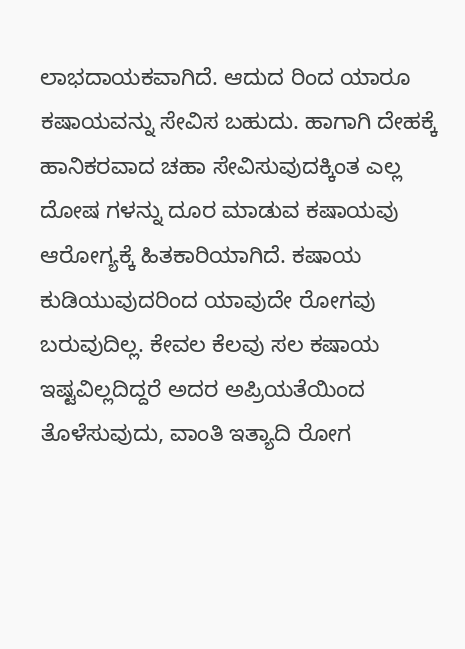ಲಾಭದಾಯಕವಾಗಿದೆ. ಆದುದ ರಿಂದ ಯಾರೂ ಕಷಾಯವನ್ನು ಸೇವಿಸ ಬಹುದು. ಹಾಗಾಗಿ ದೇಹಕ್ಕೆ ಹಾನಿಕರವಾದ ಚಹಾ ಸೇವಿಸುವುದಕ್ಕಿಂತ ಎಲ್ಲ ದೋಷ ಗಳನ್ನು ದೂರ ಮಾಡುವ ಕಷಾಯವು ಆರೋಗ್ಯಕ್ಕೆ ಹಿತಕಾರಿಯಾಗಿದೆ. ಕಷಾಯ ಕುಡಿಯುವುದರಿಂದ ಯಾವುದೇ ರೋಗವು ಬರುವುದಿಲ್ಲ. ಕೇವಲ ಕೆಲವು ಸಲ ಕಷಾಯ ಇಷ್ಟವಿಲ್ಲದಿದ್ದರೆ ಅದರ ಅಪ್ರಿಯತೆಯಿಂದ ತೊಳೆಸುವುದು, ವಾಂತಿ ಇತ್ಯಾದಿ ರೋಗ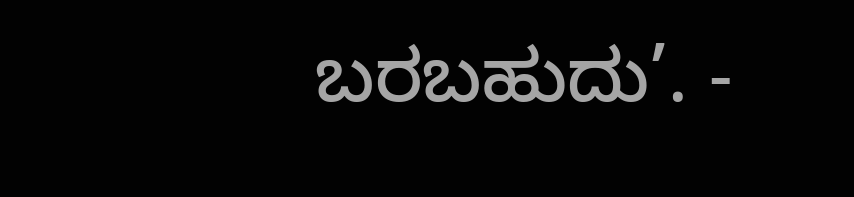ಬರಬಹುದು’. -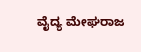ವೈದ್ಯ ಮೇಘರಾಜ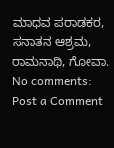ಮಾಧವ ಪರಾಡಕರ, ಸನಾತನ ಆಶ್ರಮ, ರಾಮನಾಥಿ, ಗೋವಾ.
No comments:
Post a Comment